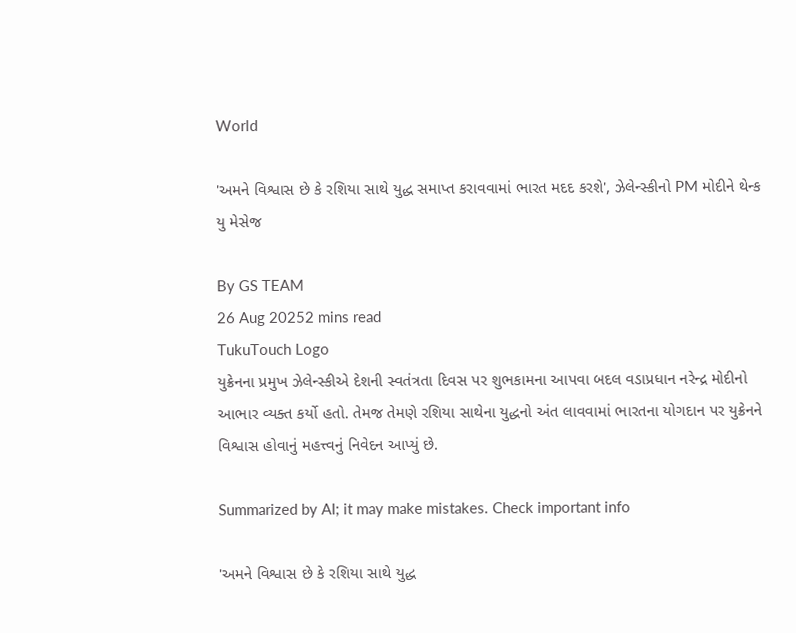World

'અમને વિશ્વાસ છે કે રશિયા સાથે યુદ્ધ સમાપ્ત કરાવવામાં ભારત મદદ કરશે', ઝેલેન્સ્કીનો PM મોદીને થેન્ક યુ મેસેજ

By GS TEAM
26 Aug 20252 mins read
TukuTouch Logo
યુક્રેનના પ્રમુખ ઝેલેન્સ્કીએ દેશની સ્વતંત્રતા દિવસ પર શુભકામના આપવા બદલ વડાપ્રધાન નરેન્દ્ર મોદીનો આભાર વ્યક્ત કર્યો હતો. તેમજ તેમણે રશિયા સાથેના યુદ્ધનો અંત લાવવામાં ભારતના યોગદાન પર યુક્રેનને વિશ્વાસ હોવાનું મહત્ત્વનું નિવેદન આપ્યું છે.

Summarized by AI; it may make mistakes. Check important info

'અમને વિશ્વાસ છે કે રશિયા સાથે યુદ્ધ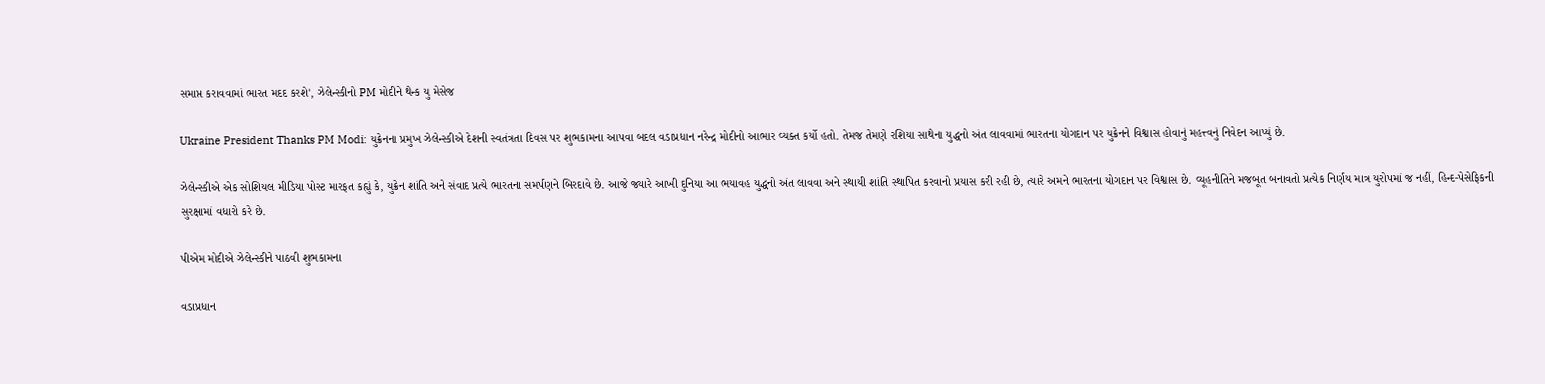સમાપ્ત કરાવવામાં ભારત મદદ કરશે', ઝેલેન્સ્કીનો PM મોદીને થેન્ક યુ મેસેજ

Ukraine President Thanks PM Modi: યુક્રેનના પ્રમુખ ઝેલેન્સ્કીએ દેશની સ્વતંત્રતા દિવસ પર શુભકામના આપવા બદલ વડાપ્રધાન નરેન્દ્ર મોદીનો આભાર વ્યક્ત કર્યો હતો. તેમજ તેમણે રશિયા સાથેના યુદ્ધનો અંત લાવવામાં ભારતના યોગદાન પર યુક્રેનને વિશ્વાસ હોવાનું મહત્ત્વનું નિવેદન આપ્યું છે.

ઝેલેન્સ્કીએ એક સોશિયલ મીડિયા પોસ્ટ મારફત કહ્યું કે, યુક્રેન શાંતિ અને સંવાદ પ્રત્યે ભારતના સમર્પણને બિરદાવે છે. આજે જ્યારે આખી દુનિયા આ ભયાવહ યુદ્ધનો અંત લાવવા અને સ્થાયી શાંતિ સ્થાપિત કરવાનો પ્રયાસ કરી રહી છે, ત્યારે અમને ભારતના યોગદાન પર વિશ્વાસ છે. વ્યૂહનીતિને મજબૂત બનાવતો પ્રત્યેક નિર્ણય માત્ર યુરોપમાં જ નહીં, હિન્દ-પેસેફિકની સુરક્ષામાં વધારો કરે છે.

પીએમ મોદીએ ઝેલેન્સ્કીને પાઠવી શુભકામના

વડાપ્રધાન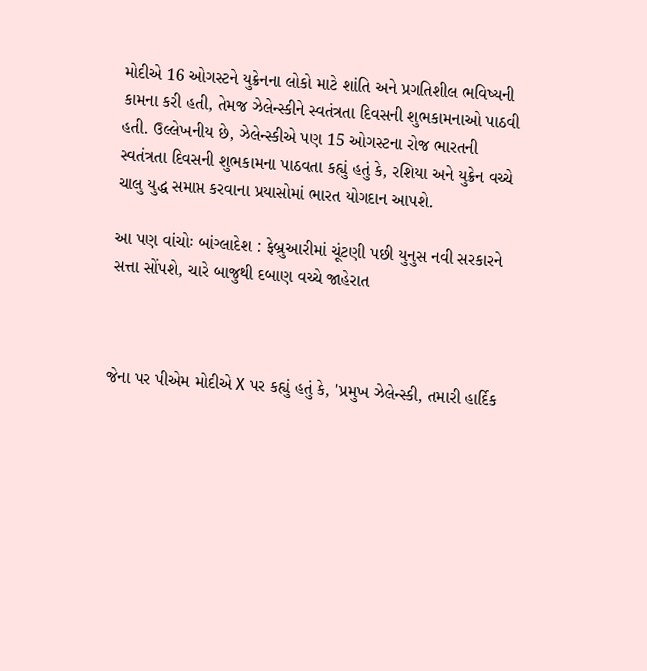મોદીએ 16 ઓગસ્ટને યુક્રેનના લોકો માટે શાંતિ અને પ્રગતિશીલ ભવિષ્યની કામના કરી હતી, તેમજ ઝેલેન્સ્કીને સ્વતંત્રતા દિવસની શુભકામનાઓ પાઠવી હતી. ઉલ્લેખનીય છે, ઝેલેન્સ્કીએ પણ 15 ઓગસ્ટના રોજ ભારતની સ્વતંત્રતા દિવસની શુભકામના પાઠવતા કહ્યું હતું કે, રશિયા અને યુક્રેન વચ્ચે ચાલુ યુદ્ધ સમાપ્ત કરવાના પ્રયાસોમાં ભારત યોગદાન આપશે.

આ પણ વાંચોઃ બાંગ્લાદેશ : ફેબ્રુઆરીમાં ચૂંટણી પછી યુનુસ નવી સરકારને સત્તા સોંપશે, ચારે બાજુથી દબાણ વચ્ચે જાહેરાત



જેના પર પીએમ મોદીએ X પર કહ્યું હતું કે, 'પ્રમુખ ઝેલેન્સ્કી, તમારી હાર્દિક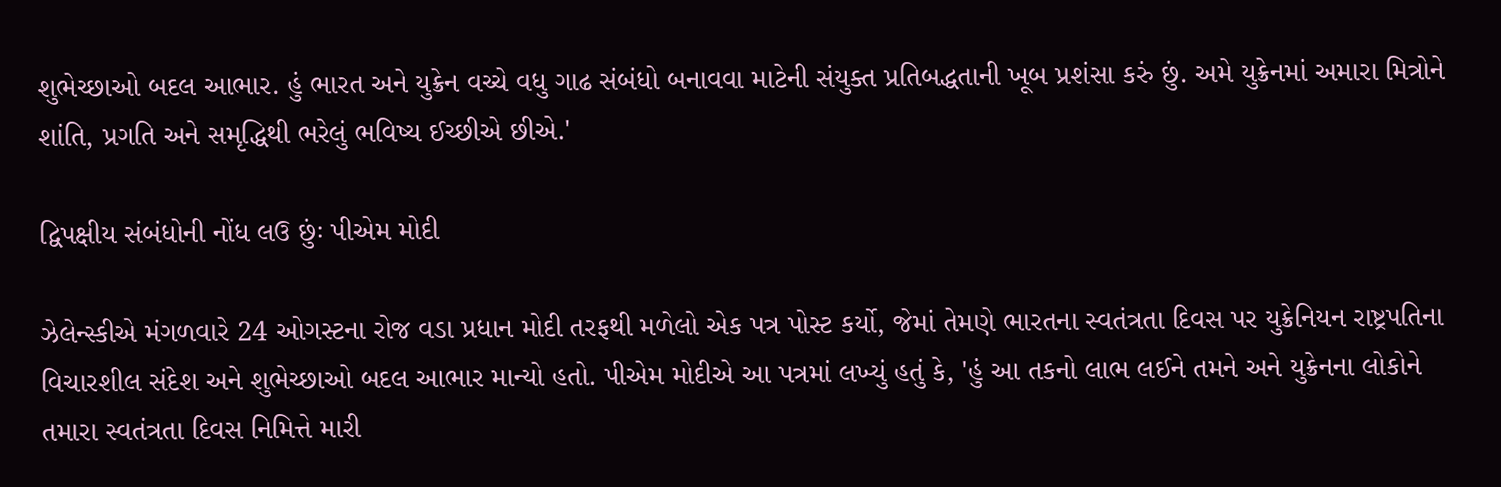શુભેચ્છાઓ બદલ આભાર. હું ભારત અને યુક્રેન વચ્ચે વધુ ગાઢ સંબંધો બનાવવા માટેની સંયુક્ત પ્રતિબદ્ધતાની ખૂબ પ્રશંસા કરું છું. અમે યુક્રેનમાં અમારા મિત્રોને શાંતિ, પ્રગતિ અને સમૃદ્ધિથી ભરેલું ભવિષ્ય ઈચ્છીએ છીએ.'

દ્વિપક્ષીય સંબંધોની નોંધ લઉ છુંઃ પીએમ મોદી

ઝેલેન્સ્કીએ મંગળવારે 24 ઓગસ્ટના રોજ વડા પ્રધાન મોદી તરફથી મળેલો એક પત્ર પોસ્ટ કર્યો, જેમાં તેમણે ભારતના સ્વતંત્રતા દિવસ પર યુક્રેનિયન રાષ્ટ્રપતિના વિચારશીલ સંદેશ અને શુભેચ્છાઓ બદલ આભાર માન્યો હતો. પીએમ મોદીએ આ પત્રમાં લખ્યું હતું કે, 'હું આ તકનો લાભ લઈને તમને અને યુક્રેનના લોકોને તમારા સ્વતંત્રતા દિવસ નિમિત્તે મારી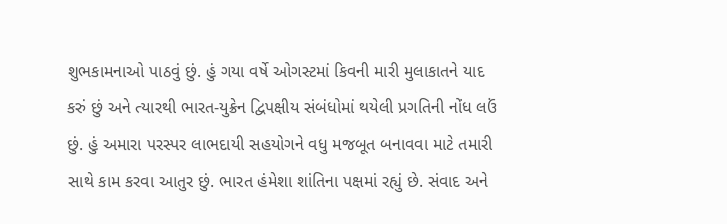શુભકામનાઓ પાઠવું છું. હું ગયા વર્ષે ઓગસ્ટમાં કિવની મારી મુલાકાતને યાદ કરું છું અને ત્યારથી ભારત-યુક્રેન દ્વિપક્ષીય સંબંધોમાં થયેલી પ્રગતિની નોંધ લઉં છું. હું અમારા પરસ્પર લાભદાયી સહયોગને વધુ મજબૂત બનાવવા માટે તમારી સાથે કામ કરવા આતુર છું. ભારત હંમેશા શાંતિના પક્ષમાં રહ્યું છે. સંવાદ અને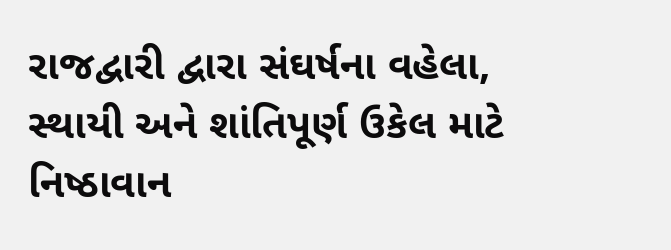રાજદ્વારી દ્વારા સંઘર્ષના વહેલા, સ્થાયી અને શાંતિપૂર્ણ ઉકેલ માટે નિષ્ઠાવાન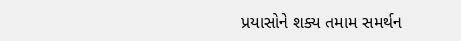પ્રયાસોને શક્ય તમામ સમર્થન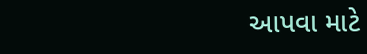આપવા માટે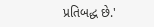પ્રતિબદ્ધ છે.'